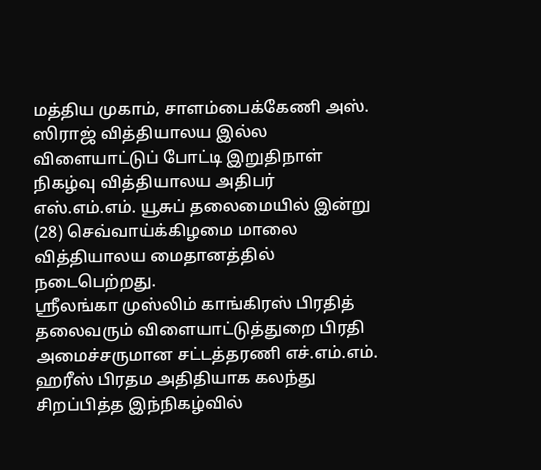மத்திய முகாம், சாளம்பைக்கேணி அஸ். ஸிராஜ் வித்தியாலய இல்ல விளையாட்டுப் போட்டி இறுதிநாள் நிகழ்வு வித்தியாலய அதிபர் எஸ்.எம்.எம். யூசுப் தலைமையில் இன்று (28) செவ்வாய்க்கிழமை மாலை வித்தியாலய மைதானத்தில் நடைபெற்றது.
ஸ்ரீலங்கா முஸ்லிம் காங்கிரஸ் பிரதித் தலைவரும் விளையாட்டுத்துறை பிரதி அமைச்சருமான சட்டத்தரணி எச்.எம்.எம். ஹரீஸ் பிரதம அதிதியாக கலந்து சிறப்பித்த இந்நிகழ்வில்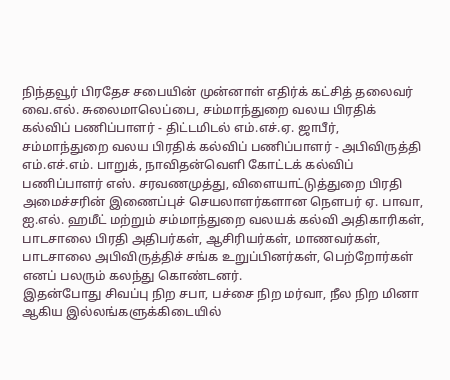நிந்தவூர் பிரதேச சபையின் முன்னாள் எதிர்க் கட்சித் தலைவர் வை.எல். சுலைமாலெப்பை, சம்மாந்துறை வலய பிரதிக் கல்விப் பணிப்பாளர் - திட்டமிடல் எம்.எச்.ஏ. ஜாபீர், சம்மாந்துறை வலய பிரதிக் கல்விப் பணிப்பாளர் - அபிவிருத்தி எம்.எச்.எம். பாறுக், நாவிதன்வெளி கோட்டக் கல்விப் பணிப்பாளர் எஸ். சரவணமுத்து, விளையாட்டுத்துறை பிரதி அமைச்சரின் இணைப்புச் செயலாளர்களான நௌபர் ஏ. பாவா, ஐ.எல். ஹமீட் மற்றும் சம்மாந்துறை வலயக் கல்வி அதிகாரிகள், பாடசாலை பிரதி அதிபர்கள், ஆசிரியர்கள், மாணவர்கள், பாடசாலை அபிவிருத்திச் சங்க உறுப்பினர்கள், பெற்றோர்கள் எனப் பலரும் கலந்து கொண்டனர்.
இதன்போது சிவப்பு நிற சபா, பச்சை நிற மர்வா, நீல நிற மினா ஆகிய இல்லங்களுக்கிடையில்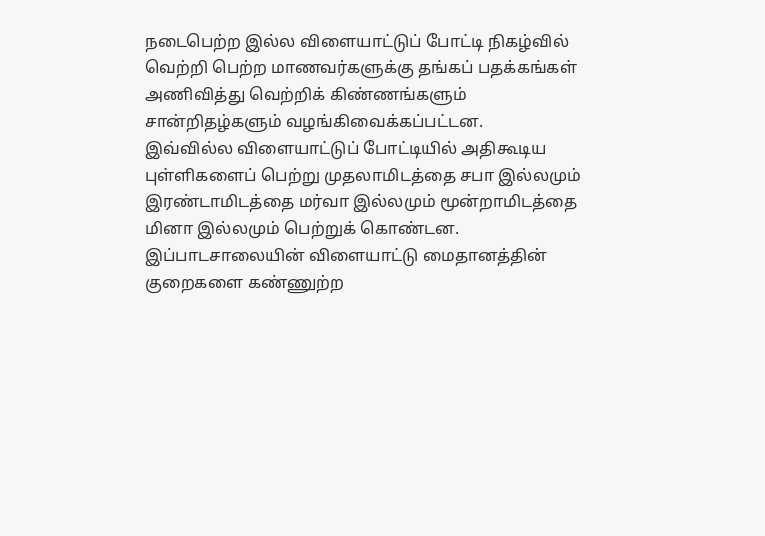நடைபெற்ற இல்ல விளையாட்டுப் போட்டி நிகழ்வில் வெற்றி பெற்ற மாணவர்களுக்கு தங்கப் பதக்கங்கள் அணிவித்து வெற்றிக் கிண்ணங்களும் சான்றிதழ்களும் வழங்கிவைக்கப்பட்டன.
இவ்வில்ல விளையாட்டுப் போட்டியில் அதிகூடிய புள்ளிகளைப் பெற்று முதலாமிடத்தை சபா இல்லமும் இரண்டாமிடத்தை மர்வா இல்லமும் மூன்றாமிடத்தை மினா இல்லமும் பெற்றுக் கொண்டன.
இப்பாடசாலையின் விளையாட்டு மைதானத்தின் குறைகளை கண்ணுற்ற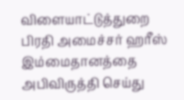விளையாட்டுத்துறை பிரதி அமைச்சர் ஹரீஸ் இம்மைதானத்தை அபிவிருத்தி செய்து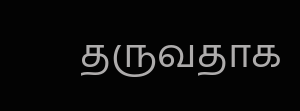தருவதாக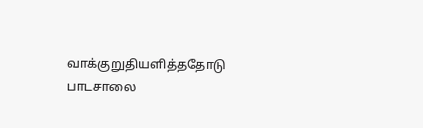வாக்குறுதியளித்ததோடு பாடசாலை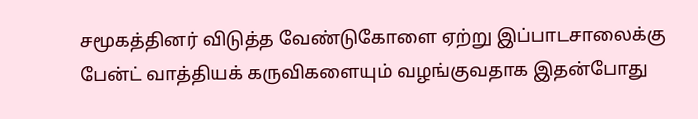சமூகத்தினர் விடுத்த வேண்டுகோளை ஏற்று இப்பாடசாலைக்கு பேன்ட் வாத்தியக் கருவிகளையும் வழங்குவதாக இதன்போது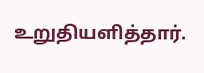உறுதியளித்தார்.